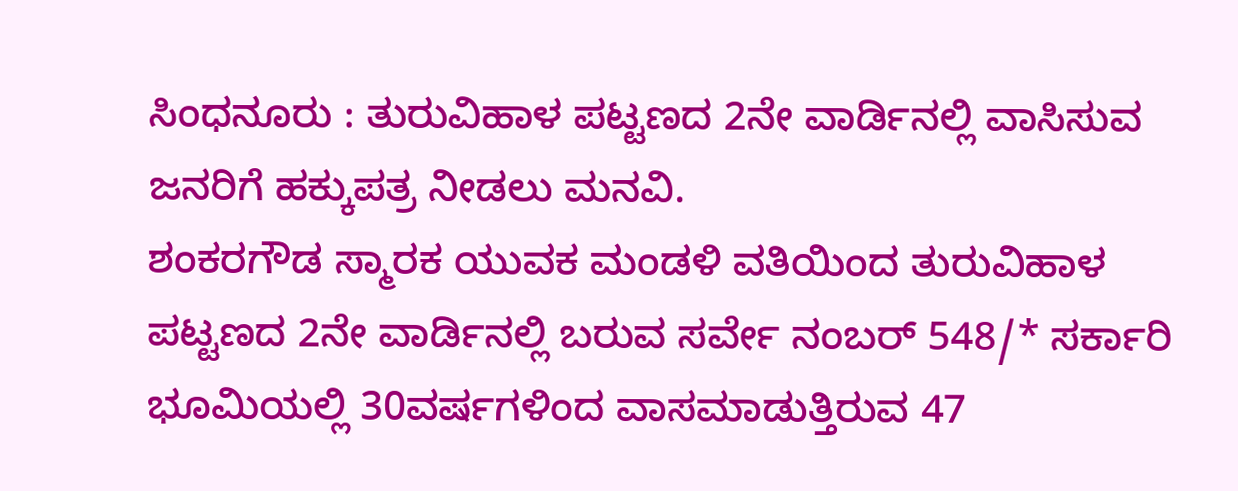ಸಿಂಧನೂರು : ತುರುವಿಹಾಳ ಪಟ್ಟಣದ 2ನೇ ವಾರ್ಡಿನಲ್ಲಿ ವಾಸಿಸುವ ಜನರಿಗೆ ಹಕ್ಕುಪತ್ರ ನೀಡಲು ಮನವಿ.
ಶಂಕರಗೌಡ ಸ್ಮಾರಕ ಯುವಕ ಮಂಡಳಿ ವತಿಯಿಂದ ತುರುವಿಹಾಳ ಪಟ್ಟಣದ 2ನೇ ವಾರ್ಡಿನಲ್ಲಿ ಬರುವ ಸರ್ವೇ ನಂಬರ್ 548/* ಸರ್ಕಾರಿ ಭೂಮಿಯಲ್ಲಿ 30ವರ್ಷಗಳಿಂದ ವಾಸಮಾಡುತ್ತಿರುವ 47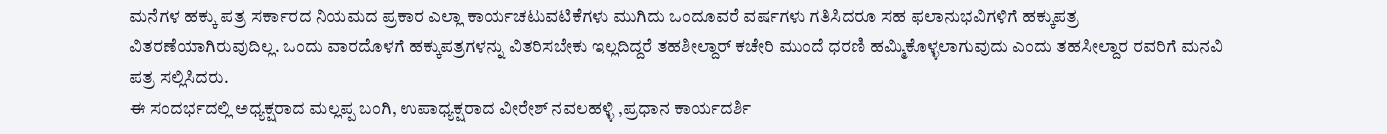ಮನೆಗಳ ಹಕ್ಕು ಪತ್ರ ಸರ್ಕಾರದ ನಿಯಮದ ಪ್ರಕಾರ ಎಲ್ಲಾ ಕಾರ್ಯಚಟುವಟಿಕೆಗಳು ಮುಗಿದು ಒಂದೂವರೆ ವರ್ಷಗಳು ಗತಿಸಿದರೂ ಸಹ ಫಲಾನುಭವಿಗಳಿಗೆ ಹಕ್ಕುಪತ್ರ ವಿತರಣೆಯಾಗಿರುವುದಿಲ್ಲ. ಒಂದು ವಾರದೊಳಗೆ ಹಕ್ಕುಪತ್ರಗಳನ್ನು ವಿತರಿಸಬೇಕು ಇಲ್ಲದಿದ್ದರೆ ತಹಶೀಲ್ದಾರ್ ಕಚೇರಿ ಮುಂದೆ ಧರಣಿ ಹಮ್ಮಿಕೊಳ್ಳಲಾಗುವುದು ಎಂದು ತಹಸೀಲ್ದಾರ ರವರಿಗೆ ಮನವಿ ಪತ್ರ ಸಲ್ಲಿಸಿದರು.
ಈ ಸಂದರ್ಭದಲ್ಲಿ ಅಧ್ಯಕ್ಷರಾದ ಮಲ್ಲಪ್ಪ ಬಂಗಿ, ಉಪಾಧ್ಯಕ್ಷರಾದ ವೀರೇಶ್ ನವಲಹಳ್ಳಿ ,ಪ್ರಧಾನ ಕಾರ್ಯದರ್ಶಿ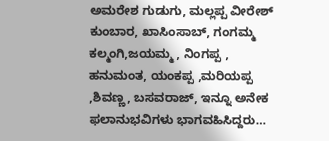ಅಮರೇಶ ಗುಡುಗು, ಮಲ್ಲಪ್ಪ ವೀರೇಶ್ ಕುಂಬಾರ, ಖಾಸಿಂಸಾಬ್, ಗಂಗಮ್ಮ ಕಲ್ಮಂಗಿ,ಜಯಮ್ಮ , ನಿಂಗಪ್ಪ , ಹನುಮಂತ, ಯಂಕಪ್ಪ ,ಮರಿಯಪ್ಪ ,ಶಿವಣ್ಣ, ಬಸವರಾಜ್, ಇನ್ನೂ ಅನೇಕ ಫಲಾನುಭವಿಗಳು ಭಾಗವಹಿಸಿದ್ದರು…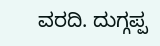ವರದಿ. ದುಗ್ಗಪ್ಪ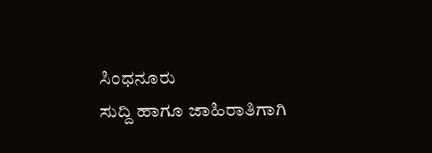ಸಿಂಧನೂರು
ಸುದ್ದಿ ಹಾಗೂ ಜಾಹಿರಾತಿಗಾಗಿ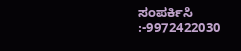ಸಂಪರ್ಕಿಸಿ :-9972422030